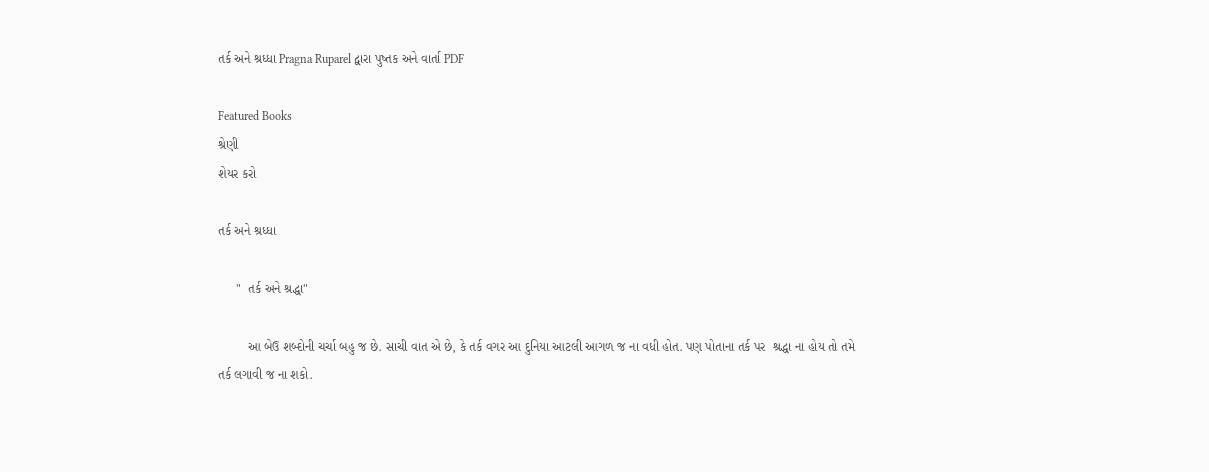તર્ક અને શ્રધ્ધા Pragna Ruparel દ્વારા પુષ્તક અને વાર્તા PDF

Featured Books
શ્રેણી
શેયર કરો

તર્ક અને શ્રધ્ધા

     "  તર્ક અને શ્રદ્ધા"

        આ બેઉ શબ્દોની ચર્ચા બહુ જ છે. સાચી વાત એ છે, કે તર્ક વગર આ દુનિયા આટલી આગળ જ ના વધી હોત. પણ પોતાના તર્ક પર  શ્રદ્ધા ના હોય તો તમે તર્ક લગાવી જ ના શકો.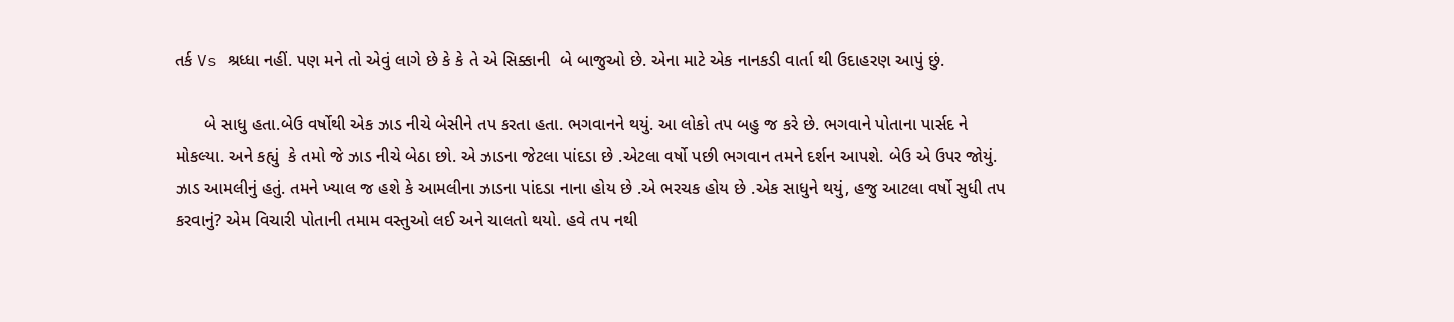તર્ક Vs શ્રધ્ધા નહીં. પણ મને તો એવું લાગે છે કે કે તે એ સિક્કાની  બે બાજુઓ છે. એના માટે એક નાનકડી વાર્તા થી ઉદાહરણ આપું છું.

      બે સાધુ હતા.બેઉ વર્ષોથી એક ઝાડ નીચે બેસીને તપ કરતા હતા. ભગવાનને થયું. આ લોકો તપ બહુ જ કરે છે. ભગવાને પોતાના પાર્સદ ને મોકલ્યા. અને કહ્યું  કે તમો જે ઝાડ નીચે બેઠા છો. એ ઝાડના જેટલા પાંદડા છે .એટલા વર્ષો પછી ભગવાન તમને દર્શન આપશે. બેઉ એ ઉપર જોયું. ઝાડ આમલીનું હતું. તમને ખ્યાલ જ હશે કે આમલીના ઝાડના પાંદડા નાના હોય છે .એ ભરચક હોય છે .એક સાધુને થયું, હજુ આટલા વર્ષો સુધી તપ કરવાનું? એમ વિચારી પોતાની તમામ વસ્તુઓ લઈ અને ચાલતો થયો. હવે તપ નથી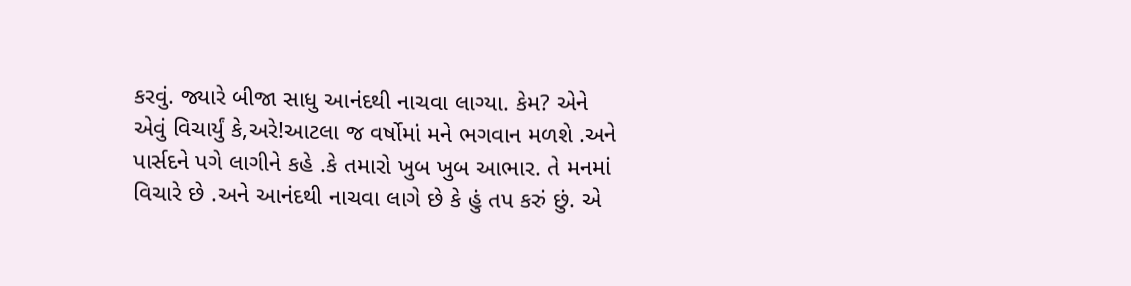કરવું. જ્યારે બીજા સાધુ આનંદથી નાચવા લાગ્યા. કેમ? એને એવું વિચાર્યું કે,અરે!આટલા જ વર્ષોમાં મને ભગવાન મળશે .અને પાર્સદને પગે લાગીને કહે .કે તમારો ખુબ ખુબ આભાર. તે મનમાં વિચારે છે .અને આનંદથી નાચવા લાગે છે કે હું તપ કરું છું. એ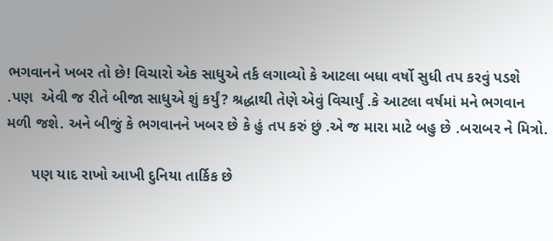ભગવાનને ખબર તો છે! વિચારો એક સાધુએ તર્ક લગાવ્યો કે આટલા બધા વર્ષો સુધી તપ કરવું પડશે .પણ  એવી જ રીતે બીજા સાધુએ શું કર્યું? શ્રદ્ધાથી તેણે એવું વિચાર્યું .કે આટલા વર્ષમાં મને ભગવાન મળી જશે. અને બીજું કે ભગવાનને ખબર છે કે હું તપ કરું છું .એ જ મારા માટે બહુ છે .બરાબર ને મિત્રો.

      પણ યાદ રાખો આખી દુનિયા તાર્કિક છે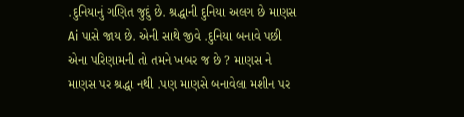.દુનિયાનું ગણિત જુદું છે. શ્રદ્ધાની દુનિયા અલગ છે માણસ Ai પાસે જાય છે. એની સાથે જીવે .દુનિયા બનાવે પછી એના પરિણામની તો તમને ખબર જ છે ? માણસ ને માણસ પર શ્રદ્ધા નથી .પણ માણસે બનાવેલા મશીન પર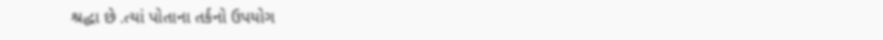શ્રદ્ધા છે .ત્યાં પોતાના તર્કનો ઉપયોગ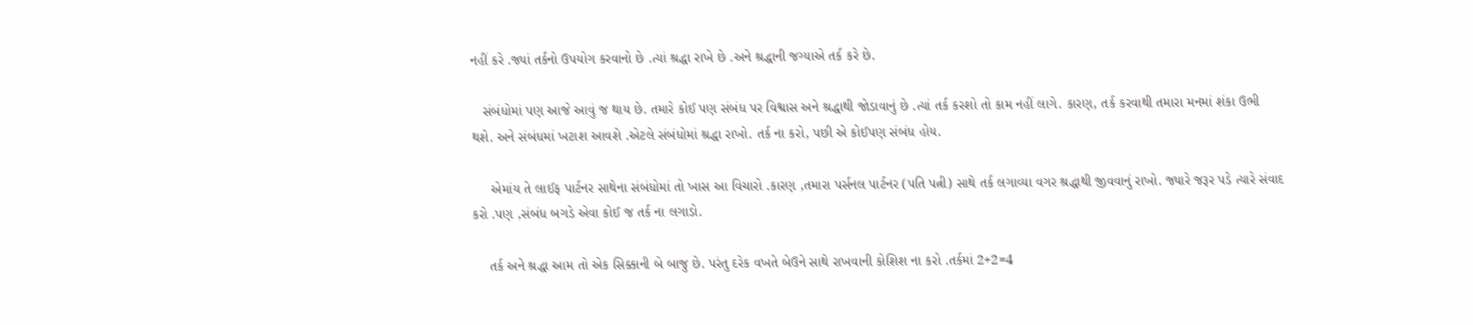નહીં કરે .જ્યાં તર્કનો ઉપયોગ કરવાનો છે .ત્યાં શ્રદ્ધા રાખે છે .અને શ્રદ્ધાની જગ્યાએ તર્ક કરે છે.

   સંબંધોમાં પણ આજે આવું જ થાય છે. તમારે કોઈ પણ સંબંધ પર વિશ્વાસ અને શ્રદ્ધાથી જોડાવાનું છે .ત્યાં તર્ક કરશો તો કામ નહીં લાગે. કારણ, તર્ક કરવાથી તમારા મનમાં શંકા ઉભી થશે. અને સંબંધમાં ખટાશ આવશે .એટલે સંબંધોમાં શ્રદ્ધા રાખો. તર્ક ના કરો, પછી એ કોઈપણ સંબંધ હોય.

     એમાંય તે લાઈફ પાર્ટનર સાથેના સંબંધોમાં તો ખાસ આ વિચારો .કારણ ,તમારા પર્સનલ પાર્ટનર (પતિ પત્ની) સાથે તર્ક લગાવ્યા વગર શ્રદ્ધાથી જીવવાનું રાખો. જ્યારે જરૂર પડે ત્યારે સંવાદ કરો .પણ ,સંબંધ બગડે એવા કોઈ જ તર્ક ના લગાડો.

    તર્ક અને શ્રદ્ધા આમ તો એક સિક્કાની બે બાજુ છે. પરંતુ દરેક વખતે બેઉને સાથે રાખવાની કોશિશ ના કરો .તર્કમાં 2+2=4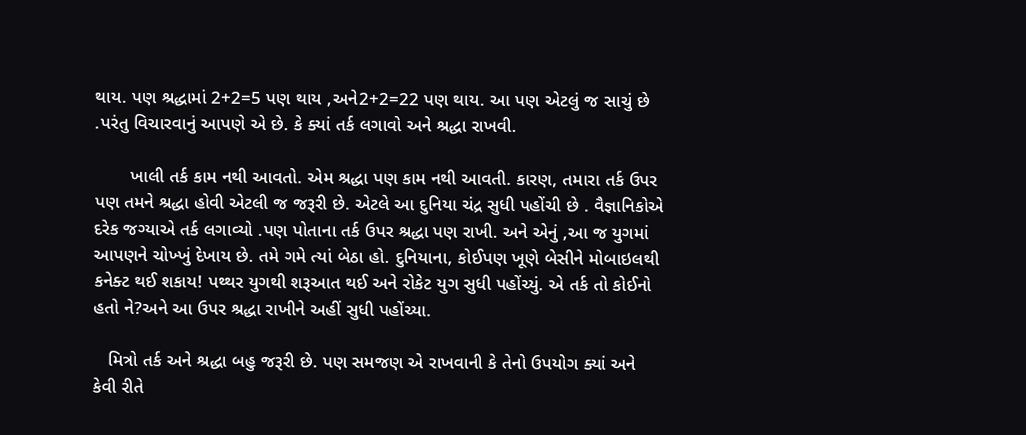થાય. પણ શ્રદ્ધામાં 2+2=5 પણ થાય ,અને2+2=22 પણ થાય. આ પણ એટલું જ સાચું છે .પરંતુ વિચારવાનું આપણે એ છે. કે ક્યાં તર્ક લગાવો અને શ્રદ્ધા રાખવી.

       ખાલી તર્ક કામ નથી આવતો. એમ શ્રદ્ધા પણ કામ નથી આવતી. કારણ, તમારા તર્ક ઉપર પણ તમને શ્રદ્ધા હોવી એટલી જ જરૂરી છે. એટલે આ દુનિયા ચંદ્ર સુધી પહોંચી છે . વૈજ્ઞાનિકોએ દરેક જગ્યાએ તર્ક લગાવ્યો .પણ પોતાના તર્ક ઉપર શ્રદ્ધા પણ રાખી. અને એનું ,આ જ યુગમાં આપણને ચોખ્ખું દેખાય છે. તમે ગમે ત્યાં બેઠા હો. દુનિયાના, કોઈપણ ખૂણે બેસીને મોબાઇલથી કનેક્ટ થઈ શકાય! પથ્થર યુગથી શરૂઆત થઈ અને રોકેટ યુગ સુધી પહોંચ્યું. એ તર્ક તો કોઈનો હતો ને?અને આ ઉપર શ્રદ્ધા રાખીને અહીં સુધી પહોંચ્યા.

   મિત્રો તર્ક અને શ્રદ્ધા બહુ જરૂરી છે. પણ સમજણ એ રાખવાની કે તેનો ઉપયોગ ક્યાં અને કેવી રીતે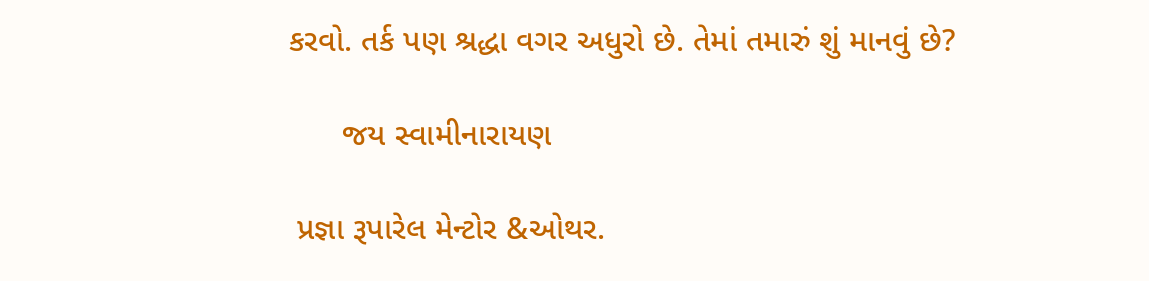કરવો. તર્ક પણ શ્રદ્ધા વગર અધુરો છે. તેમાં તમારું શું માનવું છે?

      જય સ્વામીનારાયણ

 પ્રજ્ઞા રૂપારેલ મેન્ટોર &ઓથર.